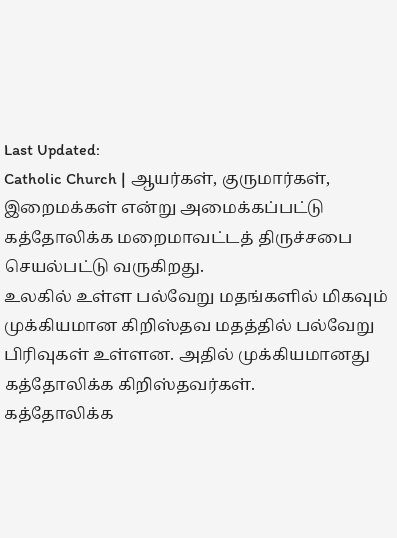Last Updated:
Catholic Church | ஆயர்கள், குருமார்கள், இறைமக்கள் என்று அமைக்கப்பட்டு கத்தோலிக்க மறைமாவட்டத் திருச்சபை செயல்பட்டு வருகிறது.
உலகில் உள்ள பல்வேறு மதங்களில் மிகவும் முக்கியமான கிறிஸ்தவ மதத்தில் பல்வேறு பிரிவுகள் உள்ளன. அதில் முக்கியமானது கத்தோலிக்க கிறிஸ்தவர்கள்.
கத்தோலிக்க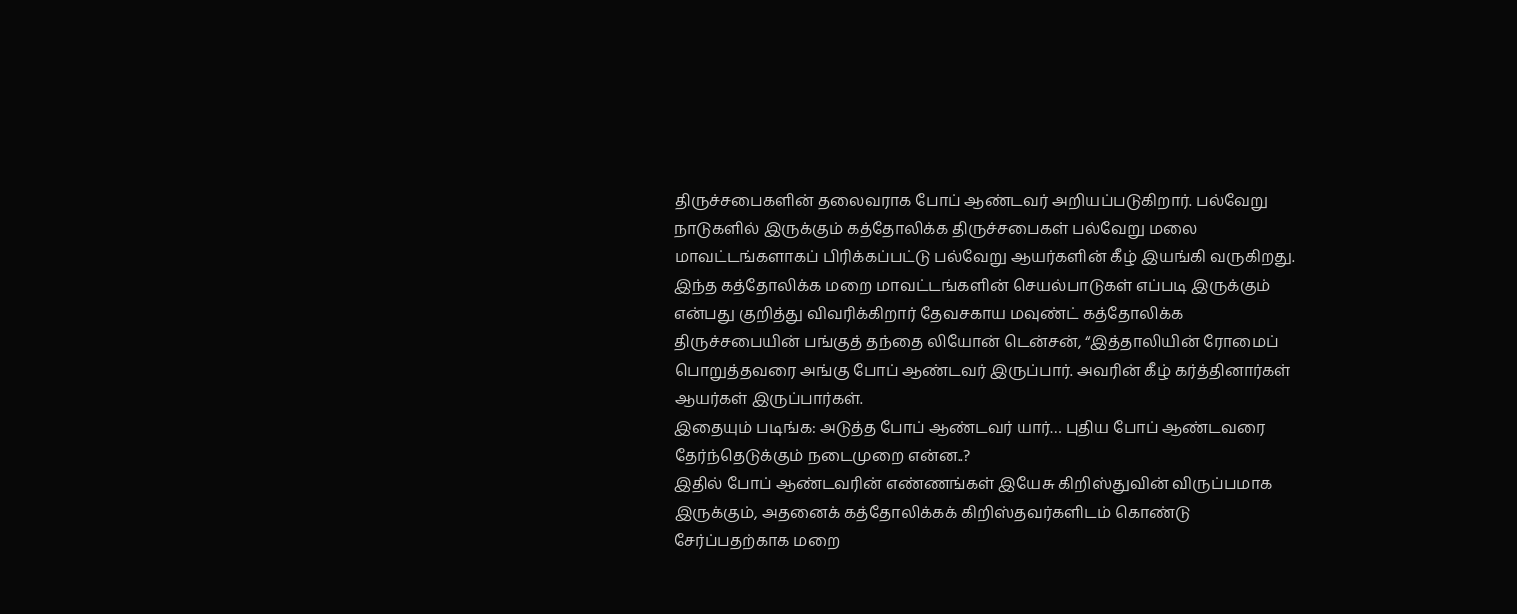திருச்சபைகளின் தலைவராக போப் ஆண்டவர் அறியப்படுகிறார். பல்வேறு நாடுகளில் இருக்கும் கத்தோலிக்க திருச்சபைகள் பல்வேறு மலை மாவட்டங்களாகப் பிரிக்கப்பட்டு பல்வேறு ஆயர்களின் கீழ் இயங்கி வருகிறது.
இந்த கத்தோலிக்க மறை மாவட்டங்களின் செயல்பாடுகள் எப்படி இருக்கும் என்பது குறித்து விவரிக்கிறார் தேவசகாய மவுண்ட் கத்தோலிக்க திருச்சபையின் பங்குத் தந்தை லியோன் டென்சன், “இத்தாலியின் ரோமைப் பொறுத்தவரை அங்கு போப் ஆண்டவர் இருப்பார். அவரின் கீழ் கர்த்தினார்கள் ஆயர்கள் இருப்பார்கள்.
இதையும் படிங்க: அடுத்த போப் ஆண்டவர் யார்… புதிய போப் ஆண்டவரை தேர்ந்தெடுக்கும் நடைமுறை என்ன..?
இதில் போப் ஆண்டவரின் எண்ணங்கள் இயேசு கிறிஸ்துவின் விருப்பமாக இருக்கும், அதனைக் கத்தோலிக்கக் கிறிஸ்தவர்களிடம் கொண்டு சேர்ப்பதற்காக மறை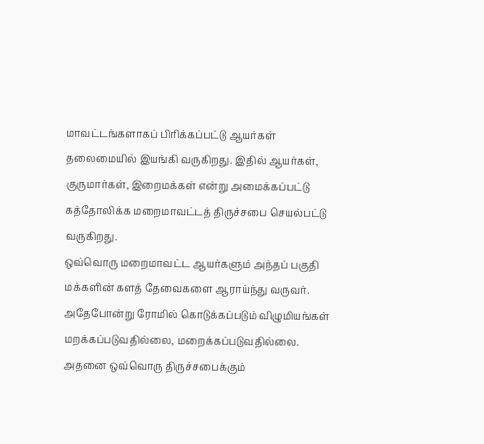மாவட்டங்களாகப் பிரிக்கப்பட்டு ஆயர்கள் தலைமையில் இயங்கி வருகிறது. இதில் ஆயர்கள், குருமார்கள், இறைமக்கள் என்று அமைக்கப்பட்டு கத்தோலிக்க மறைமாவட்டத் திருச்சபை செயல்பட்டு வருகிறது.
ஒவ்வொரு மறைமாவட்ட ஆயர்களும் அந்தப் பகுதி மக்களின் களத் தேவைகளை ஆராய்ந்து வருவர். அதேபோன்று ரோமில் கொடுக்கப்படும் விழுமியங்கள் மறக்கப்படுவதில்லை, மறைக்கப்படுவதில்லை. அதனை ஒவ்வொரு திருச்சபைக்கும்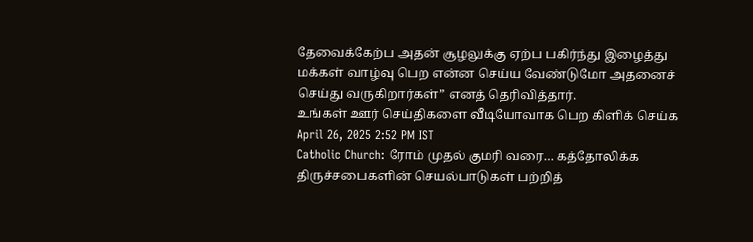தேவைக்கேற்ப அதன் சூழலுக்கு ஏற்ப பகிர்ந்து இழைத்து மக்கள் வாழ்வு பெற என்ன செய்ய வேண்டுமோ அதனைச் செய்து வருகிறார்கள்” எனத் தெரிவித்தார்.
உங்கள் ஊர் செய்திகளை வீடியோவாக பெற கிளிக் செய்க
April 26, 2025 2:52 PM IST
Catholic Church: ரோம் முதல் குமரி வரை… கத்தோலிக்க திருச்சபைகளின் செயல்பாடுகள் பற்றித்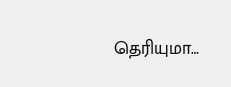தெரியுமா…